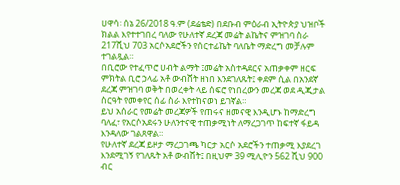ሀዋሳ፡ ሰኔ 26/2018 ዓ.ም (ደሬቴድ) በደቡብ ምዕራብ ኢትዮጵያ ህዝቦች ክልል እየተተገበረ ባለው የሁለተኛ ደረጃ መሬት ልኬትና ምዝገባ ስራ 217ሺህ 703 አርሶአደሮችን የሰርተፊኬት ባለቤት ማድረግ መቻሉም ተገልጿል።
በቢሮው የተፈጥሮ ሀብት ልማት ፤መሬት አስተዳደርና አጠቃቀም ዘርፍ ምክትል ቢሮ ኃላፊ አቶ ውብሸት ዘነበ እንደገለጹት፤ ቀደም ሲል በአንደኛ ደረጃ ምዝገባ ወቅት በወረቀት ላይ ሰፍሮ የነበረውን መረጃ ወደ ዲጂታል ስርዓት የመቀየር ሰፊ ስራ እየተከናወነ ይገኛል።
ይህ አሰራር የመሬት መረጃዎች የጠሩና ዘመናዊ እንዲሆኑ ከማድረግ ባለፈ፣ የአርሶአደሩን ሁለንተናዊ ተጠቃሚነት ለማረጋገጥ ከፍተኛ ፋይዳ እንዳለው ገልጸዋል።
የሁለተኛ ደረጃ ይዞታ ማረጋገጫ ካርታ አርሶ አደሮችን ተጠቃሚ እያደረገ እንደሚገኝ የገለጹት አቶ ውብሸት፤ በዚህም 39 ሚሊዮን 562 ሺህ 900 ብር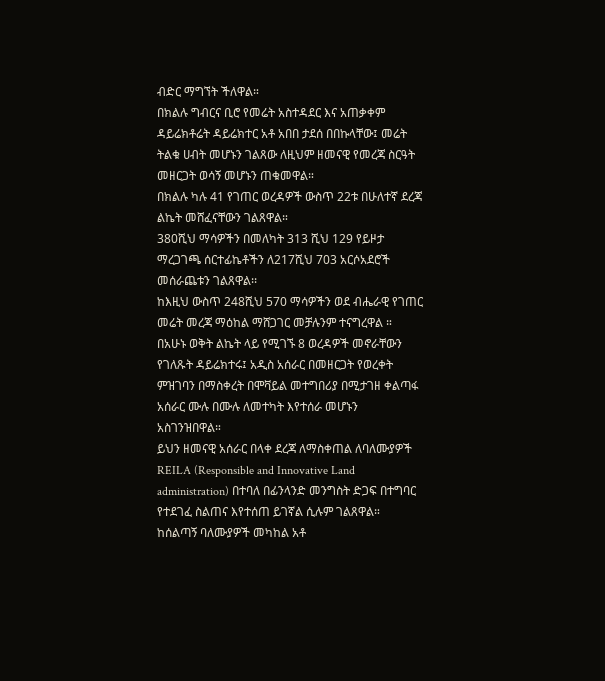ብድር ማግኘት ችለዋል።
በክልሉ ግብርና ቢሮ የመሬት አስተዳደር እና አጠቃቀም ዳይሬክቶሬት ዳይሬክተር አቶ አበበ ታደሰ በበኩላቸው፤ መሬት ትልቁ ሀብት መሆኑን ገልጸው ለዚህም ዘመናዊ የመረጃ ስርዓት መዘርጋት ወሳኝ መሆኑን ጠቁመዋል።
በክልሉ ካሉ 41 የገጠር ወረዳዎች ውስጥ 22ቱ በሁለተኛ ደረጃ ልኬት መሸፈናቸውን ገልጸዋል።
380ሺህ ማሳዎችን በመለካት 313 ሺህ 129 የይዞታ ማረጋገጫ ሰርተፊኬቶችን ለ217ሺህ 703 አርሶአደሮች መሰራጨቱን ገልጸዋል፡፡
ከእዚህ ውስጥ 248ሺህ 570 ማሳዎችን ወደ ብሔራዊ የገጠር መሬት መረጃ ማዕከል ማሸጋገር መቻሉንም ተናግረዋል ።
በአሁኑ ወቅት ልኬት ላይ የሚገኙ 8 ወረዳዎች መኖራቸውን የገለጹት ዳይሬክተሩ፤ አዲስ አሰራር በመዘርጋት የወረቀት ምዝገባን በማስቀረት በሞቫይል መተግበሪያ በሚታገዘ ቀልጣፋ አሰራር ሙሉ በሙሉ ለመተካት እየተሰራ መሆኑን አስገንዝበዋል።
ይህን ዘመናዊ አሰራር በላቀ ደረጃ ለማስቀጠል ለባለሙያዎች REILA (Responsible and Innovative Land administration) በተባለ በፊንላንድ መንግስት ድጋፍ በተግባር የተደገፈ ስልጠና እየተሰጠ ይገኛል ሲሉም ገልጸዋል።
ከሰልጣኝ ባለሙያዎች መካከል አቶ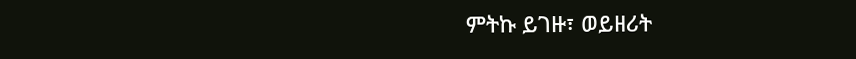ምትኩ ይገዙ፣ ወይዘሪት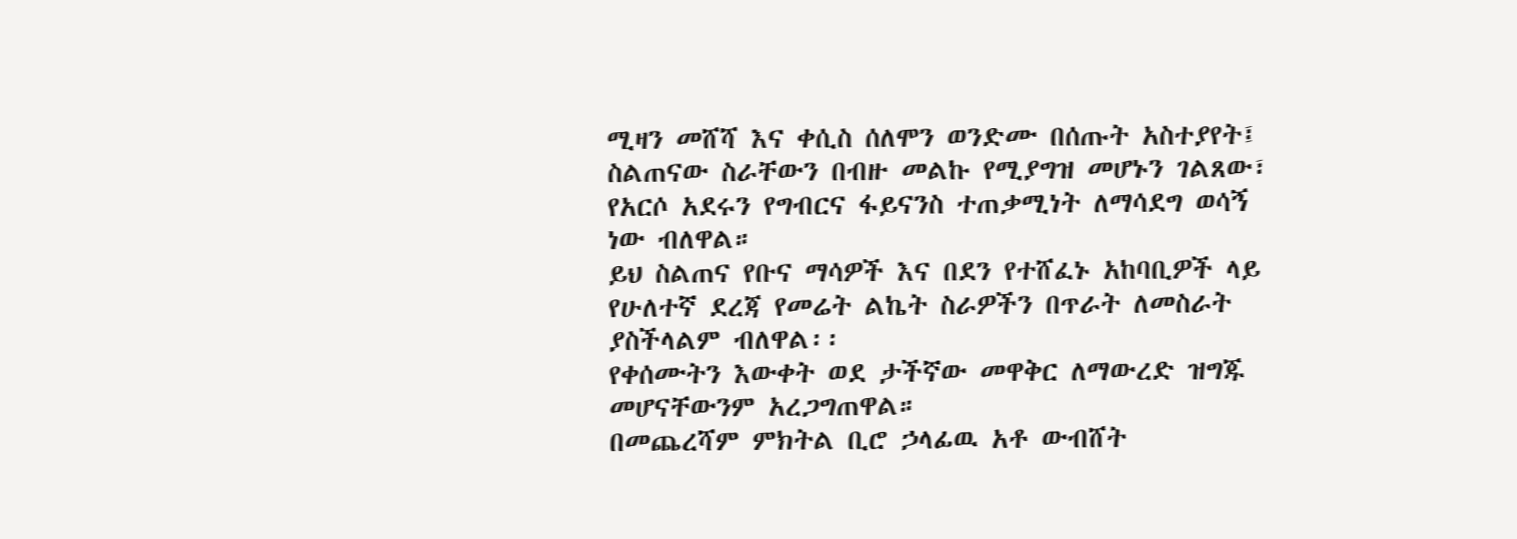ሚዛን መሸሻ እና ቀሲስ ሰለሞን ወንድሙ በሰጡት አስተያየት፤ ስልጠናው ስራቸውን በብዙ መልኩ የሚያግዝ መሆኑን ገልጸው፣ የአርሶ አደሩን የግብርና ፋይናንስ ተጠቃሚነት ለማሳደግ ወሳኝ ነው ብለዋል።
ይህ ስልጠና የቡና ማሳዎች እና በደን የተሸፈኑ አከባቢዎች ላይ የሁለተኛ ደረጃ የመሬት ልኬት ስራዎችን በጥራት ለመስራት ያስችላልም ብለዋል፡፡
የቀሰሙትን እውቀት ወደ ታችኛው መዋቅር ለማውረድ ዝግጁ መሆናቸውንም አረጋግጠዋል።
በመጨረሻም ምክትል ቢሮ ኃላፊዉ አቶ ውብሸት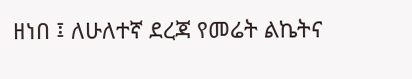ዘነበ ፤ ለሁለተኛ ደረጃ የመሬት ልኬትና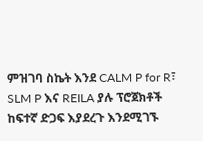ምዝገባ ስኬት እንደ CALM P for R፣ SLM P እና REILA ያሉ ፕሮጀክቶች ከፍተኛ ድጋፍ እያደረጉ እንደሚገኙ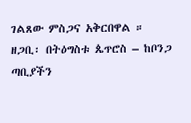ገልጸው ምስጋና አቅርበዋል ።
ዘጋቢ፡ በትዕግስቱ ጴጥሮስ – ከቦንጋ ጣቢያችን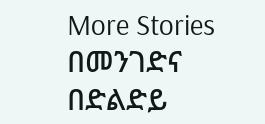More Stories
በመንገድና በድልድይ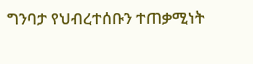ግንባታ የህብረተሰቡን ተጠቃሚነት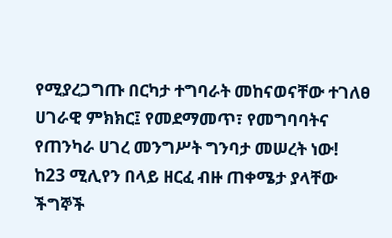የሚያረጋግጡ በርካታ ተግባራት መከናወናቸው ተገለፀ
ሀገራዊ ምክክር፤ የመደማመጥ፣ የመግባባትና የጠንካራ ሀገረ መንግሥት ግንባታ መሠረት ነው!
ከ23 ሚሊየን በላይ ዘርፈ ብዙ ጠቀሜታ ያላቸው ችግኞች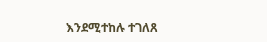እንደሚተከሉ ተገለጸ